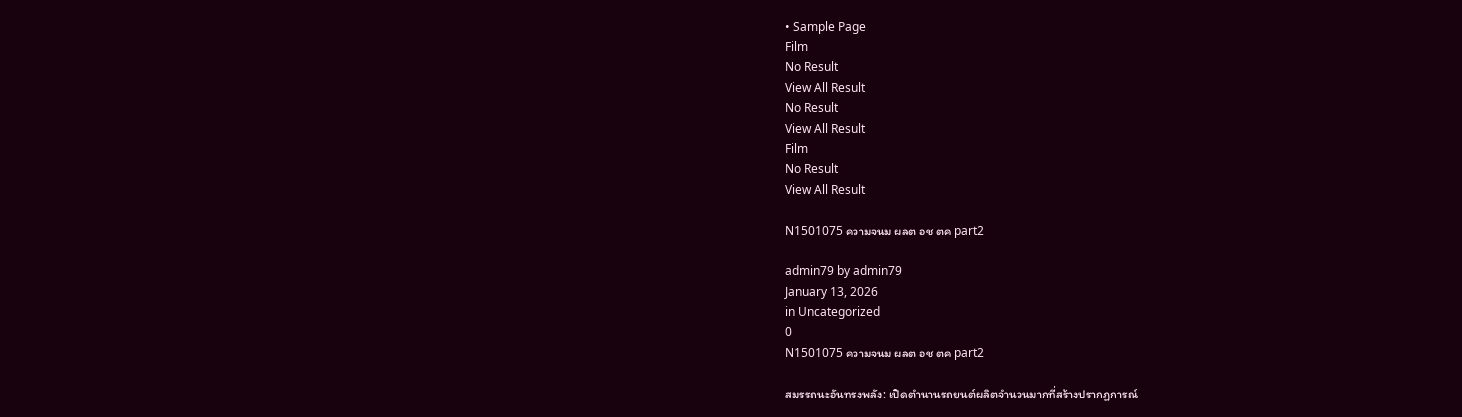• Sample Page
Film
No Result
View All Result
No Result
View All Result
Film
No Result
View All Result

N1501075 ความจนม ผลต อช ตค part2

admin79 by admin79
January 13, 2026
in Uncategorized
0
N1501075 ความจนม ผลต อช ตค part2

สมรรถนะอันทรงพลัง: เปิดตำนานรถยนต์ผลิตจำนวนมากที่สร้างปรากฏการณ์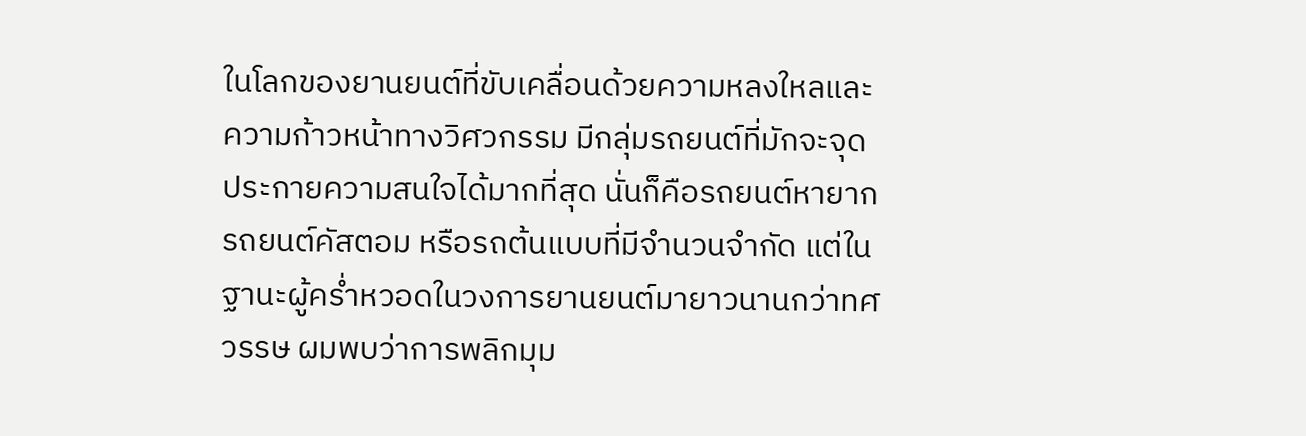ในโลกของยานยนต์ที่ขับเคลื่อนด้วยความหลงใหลและความก้าวหน้าทางวิศวกรรม มีกลุ่มรถยนต์ที่มักจะจุดประกายความสนใจได้มากที่สุด นั่นก็คือรถยนต์หายาก รถยนต์คัสตอม หรือรถต้นแบบที่มีจำนวนจำกัด แต่ในฐานะผู้คร่ำหวอดในวงการยานยนต์มายาวนานกว่าทศวรรษ ผมพบว่าการพลิกมุม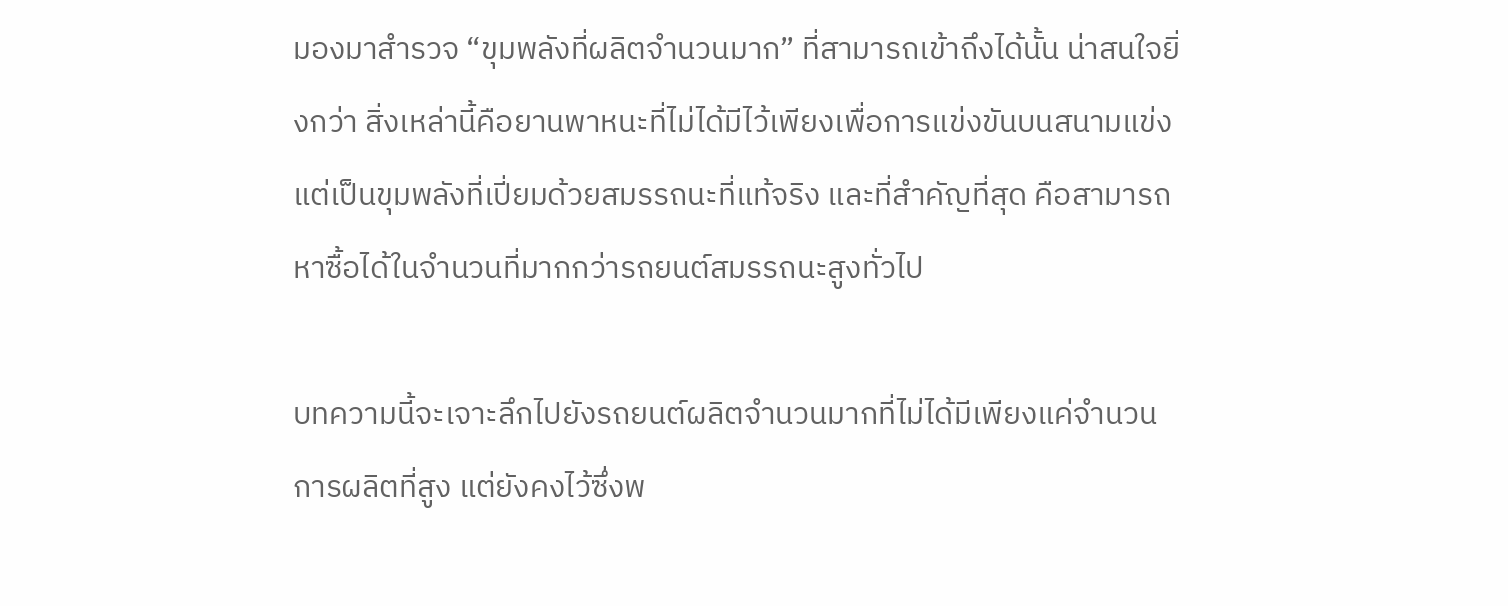มองมาสำรวจ “ขุมพลังที่ผลิตจำนวนมาก” ที่สามารถเข้าถึงได้นั้น น่าสนใจยิ่งกว่า สิ่งเหล่านี้คือยานพาหนะที่ไม่ได้มีไว้เพียงเพื่อการแข่งขันบนสนามแข่ง แต่เป็นขุมพลังที่เปี่ยมด้วยสมรรถนะที่แท้จริง และที่สำคัญที่สุด คือสามารถหาซื้อได้ในจำนวนที่มากกว่ารถยนต์สมรรถนะสูงทั่วไป

บทความนี้จะเจาะลึกไปยังรถยนต์ผลิตจำนวนมากที่ไม่ได้มีเพียงแค่จำนวนการผลิตที่สูง แต่ยังคงไว้ซึ่งพ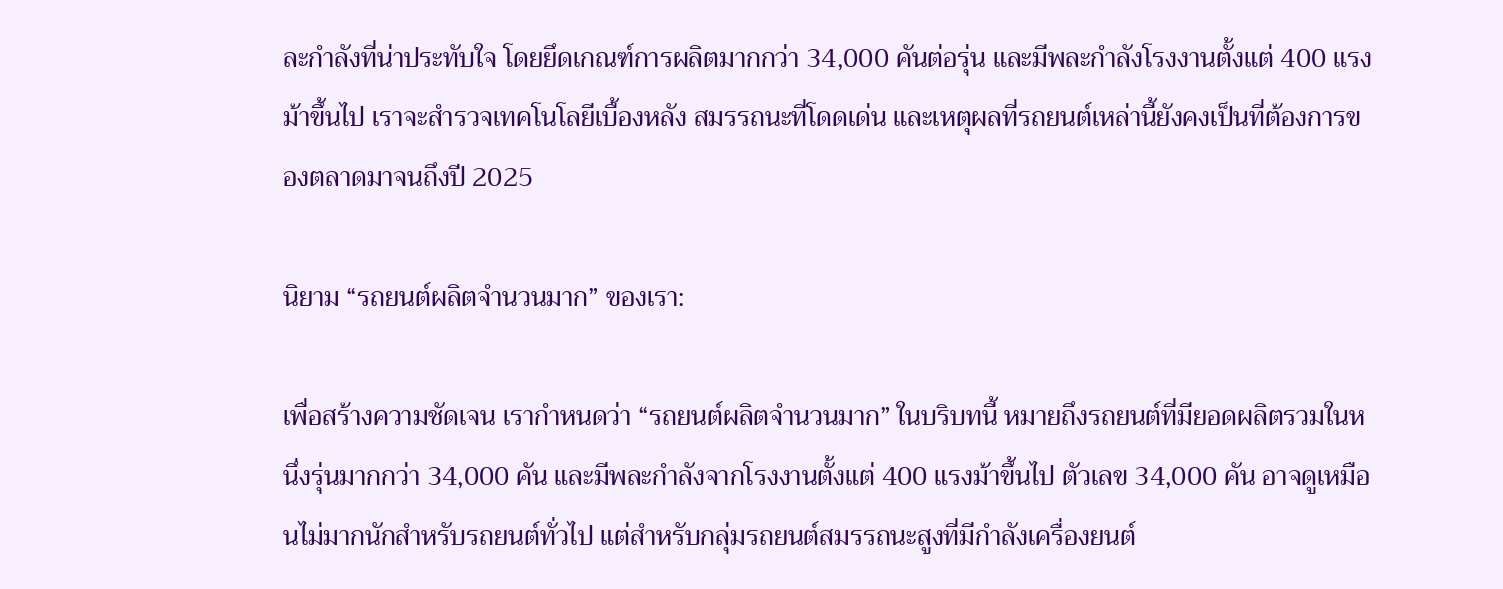ละกำลังที่น่าประทับใจ โดยยึดเกณฑ์การผลิตมากกว่า 34,000 คันต่อรุ่น และมีพละกำลังโรงงานตั้งแต่ 400 แรงม้าขึ้นไป เราจะสำรวจเทคโนโลยีเบื้องหลัง สมรรถนะที่โดดเด่น และเหตุผลที่รถยนต์เหล่านี้ยังคงเป็นที่ต้องการของตลาดมาจนถึงปี 2025

นิยาม “รถยนต์ผลิตจำนวนมาก” ของเรา:

เพื่อสร้างความชัดเจน เรากำหนดว่า “รถยนต์ผลิตจำนวนมาก” ในบริบทนี้ หมายถึงรถยนต์ที่มียอดผลิตรวมในหนึ่งรุ่นมากกว่า 34,000 คัน และมีพละกำลังจากโรงงานตั้งแต่ 400 แรงม้าขึ้นไป ตัวเลข 34,000 คัน อาจดูเหมือนไม่มากนักสำหรับรถยนต์ทั่วไป แต่สำหรับกลุ่มรถยนต์สมรรถนะสูงที่มีกำลังเครื่องยนต์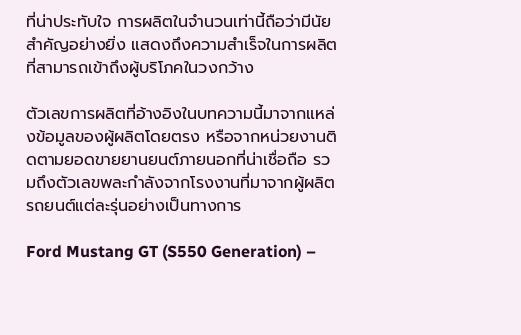ที่น่าประทับใจ การผลิตในจำนวนเท่านี้ถือว่ามีนัยสำคัญอย่างยิ่ง แสดงถึงความสำเร็จในการผลิตที่สามารถเข้าถึงผู้บริโภคในวงกว้าง

ตัวเลขการผลิตที่อ้างอิงในบทความนี้มาจากแหล่งข้อมูลของผู้ผลิตโดยตรง หรือจากหน่วยงานติดตามยอดขายยานยนต์ภายนอกที่น่าเชื่อถือ รวมถึงตัวเลขพละกำลังจากโรงงานที่มาจากผู้ผลิตรถยนต์แต่ละรุ่นอย่างเป็นทางการ

Ford Mustang GT (S550 Generation) –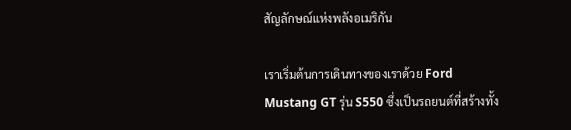สัญลักษณ์แห่งพลังอเมริกัน

เราเริ่มต้นการเดินทางของเราด้วย Ford Mustang GT รุ่น S550 ซึ่งเป็นรถยนต์ที่สร้างทั้ง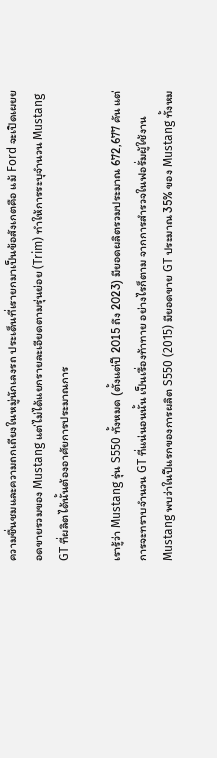ความชื่นชมและความถกเถียงในหมู่นักเลงรถ ประเด็นที่เรายกมาเป็นข้อสังเกตคือ แม้ Ford จะเปิดเผยยอดขายรวมของ Mustang แต่ไม่ได้แยกรายละเอียดตามรุ่นย่อย (Trim) ทำให้การระบุจำนวน Mustang GT ที่ผลิตได้นั้นต้องอาศัยการประมาณการ

เรารู้ว่า Mustang รุ่น S550 ทั้งหมด (ตั้งแต่ปี 2015 ถึง 2023) มียอดผลิตรวมประมาณ 672,677 คัน แต่การจะทราบจำนวน GT ที่แน่นอนนั้น เป็นเรื่องท้าทาย อย่างไรก็ตาม จากการสำรวจในฟอรั่มผู้ใช้งาน Mustang พบว่าในปีแรกของการผลิต S550 (2015) มียอดขาย GT ประมาณ 35% ของ Mustang ทั้งหม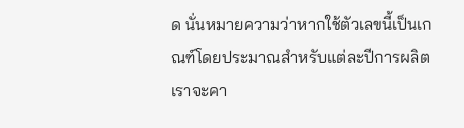ด นั่นหมายความว่าหากใช้ตัวเลขนี้เป็นเกณฑ์โดยประมาณสำหรับแต่ละปีการผลิต เราจะคา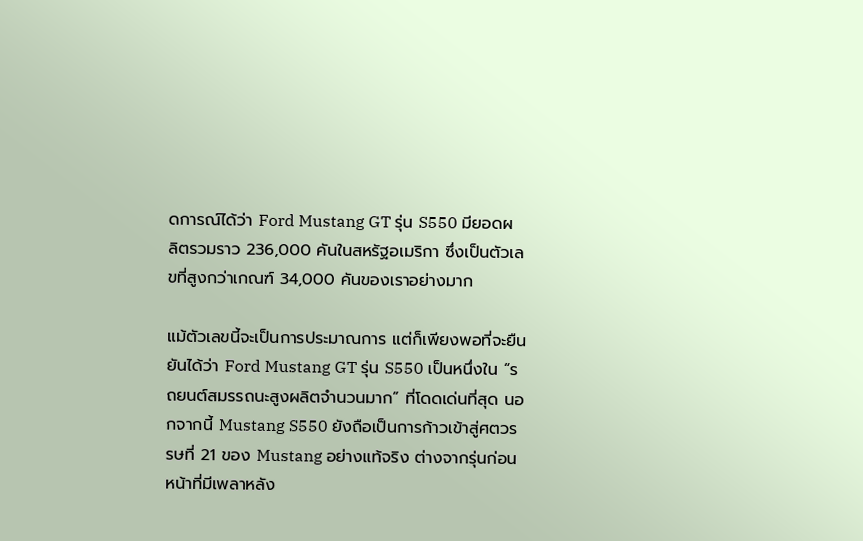ดการณ์ได้ว่า Ford Mustang GT รุ่น S550 มียอดผลิตรวมราว 236,000 คันในสหรัฐอเมริกา ซึ่งเป็นตัวเลขที่สูงกว่าเกณฑ์ 34,000 คันของเราอย่างมาก

แม้ตัวเลขนี้จะเป็นการประมาณการ แต่ก็เพียงพอที่จะยืนยันได้ว่า Ford Mustang GT รุ่น S550 เป็นหนึ่งใน “รถยนต์สมรรถนะสูงผลิตจำนวนมาก” ที่โดดเด่นที่สุด นอกจากนี้ Mustang S550 ยังถือเป็นการก้าวเข้าสู่ศตวรรษที่ 21 ของ Mustang อย่างแท้จริง ต่างจากรุ่นก่อนหน้าที่มีเพลาหลัง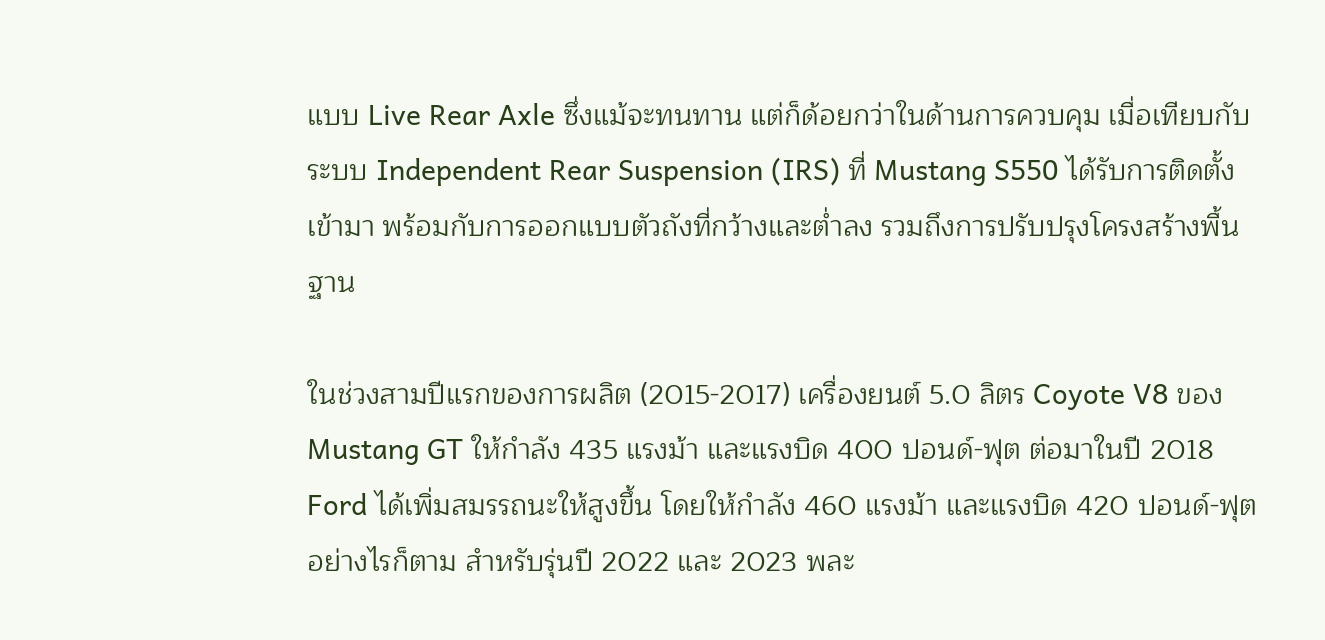แบบ Live Rear Axle ซึ่งแม้จะทนทาน แต่ก็ด้อยกว่าในด้านการควบคุม เมื่อเทียบกับระบบ Independent Rear Suspension (IRS) ที่ Mustang S550 ได้รับการติดตั้งเข้ามา พร้อมกับการออกแบบตัวถังที่กว้างและต่ำลง รวมถึงการปรับปรุงโครงสร้างพื้นฐาน

ในช่วงสามปีแรกของการผลิต (2015-2017) เครื่องยนต์ 5.0 ลิตร Coyote V8 ของ Mustang GT ให้กำลัง 435 แรงม้า และแรงบิด 400 ปอนด์-ฟุต ต่อมาในปี 2018 Ford ได้เพิ่มสมรรถนะให้สูงขึ้น โดยให้กำลัง 460 แรงม้า และแรงบิด 420 ปอนด์-ฟุต อย่างไรก็ตาม สำหรับรุ่นปี 2022 และ 2023 พละ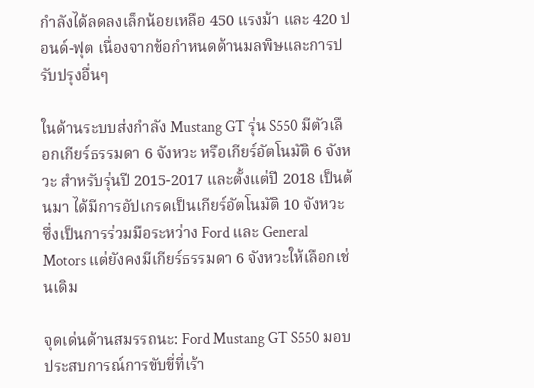กำลังได้ลดลงเล็กน้อยเหลือ 450 แรงม้า และ 420 ปอนด์-ฟุต เนื่องจากข้อกำหนดด้านมลพิษและการปรับปรุงอื่นๆ

ในด้านระบบส่งกำลัง Mustang GT รุ่น S550 มีตัวเลือกเกียร์ธรรมดา 6 จังหวะ หรือเกียร์อัตโนมัติ 6 จังหวะ สำหรับรุ่นปี 2015-2017 และตั้งแต่ปี 2018 เป็นต้นมา ได้มีการอัปเกรดเป็นเกียร์อัตโนมัติ 10 จังหวะ ซึ่งเป็นการร่วมมือระหว่าง Ford และ General Motors แต่ยังคงมีเกียร์ธรรมดา 6 จังหวะให้เลือกเช่นเดิม

จุดเด่นด้านสมรรถนะ: Ford Mustang GT S550 มอบประสบการณ์การขับขี่ที่เร้า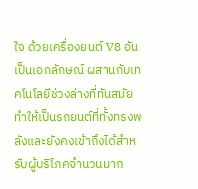ใจ ด้วยเครื่องยนต์ V8 อันเป็นเอกลักษณ์ ผสานกับเทคโนโลยีช่วงล่างที่ทันสมัย ทำให้เป็นรถยนต์ที่ทั้งทรงพลังและยังคงเข้าถึงได้สำหรับผู้บริโภคจำนวนมาก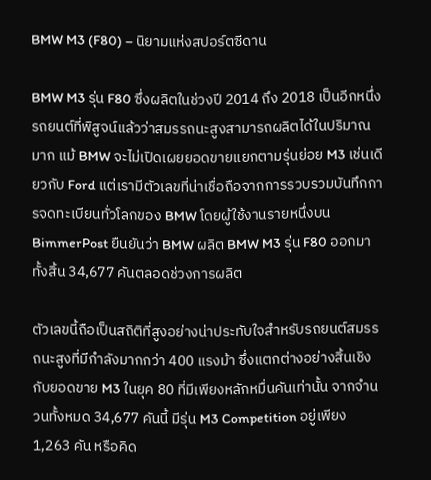BMW M3 (F80) – นิยามแห่งสปอร์ตซีดาน

BMW M3 รุ่น F80 ซึ่งผลิตในช่วงปี 2014 ถึง 2018 เป็นอีกหนึ่งรถยนต์ที่พิสูจน์แล้วว่าสมรรถนะสูงสามารถผลิตได้ในปริมาณมาก แม้ BMW จะไม่เปิดเผยยอดขายแยกตามรุ่นย่อย M3 เช่นเดียวกับ Ford แต่เรามีตัวเลขที่น่าเชื่อถือจากการรวบรวมบันทึกการจดทะเบียนทั่วโลกของ BMW โดยผู้ใช้งานรายหนึ่งบน BimmerPost ยืนยันว่า BMW ผลิต BMW M3 รุ่น F80 ออกมาทั้งสิ้น 34,677 คันตลอดช่วงการผลิต

ตัวเลขนี้ถือเป็นสถิติที่สูงอย่างน่าประทับใจสำหรับรถยนต์สมรรถนะสูงที่มีกำลังมากกว่า 400 แรงม้า ซึ่งแตกต่างอย่างสิ้นเชิงกับยอดขาย M3 ในยุค 80 ที่มีเพียงหลักหมื่นคันเท่านั้น จากจำนวนทั้งหมด 34,677 คันนี้ มีรุ่น M3 Competition อยู่เพียง 1,263 คัน หรือคิด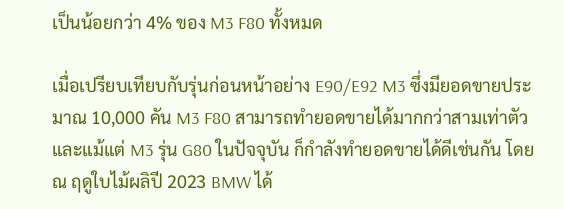เป็นน้อยกว่า 4% ของ M3 F80 ทั้งหมด

เมื่อเปรียบเทียบกับรุ่นก่อนหน้าอย่าง E90/E92 M3 ซึ่งมียอดขายประมาณ 10,000 คัน M3 F80 สามารถทำยอดขายได้มากกว่าสามเท่าตัว และแม้แต่ M3 รุ่น G80 ในปัจจุบัน ก็กำลังทำยอดขายได้ดีเช่นกัน โดย ณ ฤดูใบไม้ผลิปี 2023 BMW ได้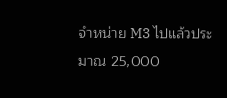จำหน่าย M3 ไปแล้วประมาณ 25,000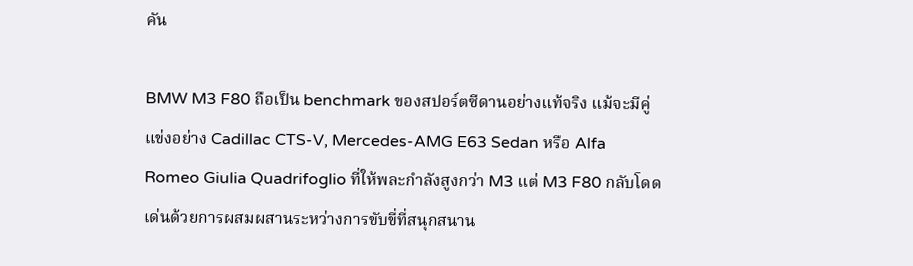คัน

BMW M3 F80 ถือเป็น benchmark ของสปอร์ตซีดานอย่างแท้จริง แม้จะมีคู่แข่งอย่าง Cadillac CTS-V, Mercedes-AMG E63 Sedan หรือ Alfa Romeo Giulia Quadrifoglio ที่ให้พละกำลังสูงกว่า M3 แต่ M3 F80 กลับโดดเด่นด้วยการผสมผสานระหว่างการขับขี่ที่สนุกสนาน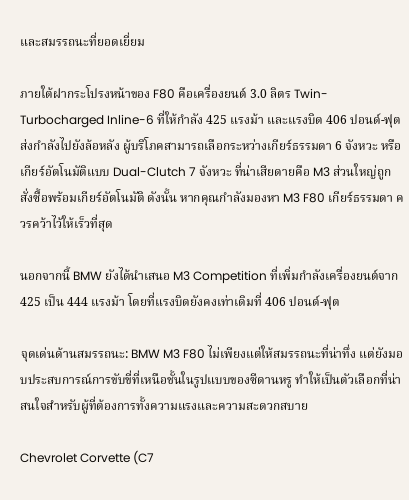และสมรรถนะที่ยอดเยี่ยม

ภายใต้ฝากระโปรงหน้าของ F80 คือเครื่องยนต์ 3.0 ลิตร Twin-Turbocharged Inline-6 ที่ให้กำลัง 425 แรงม้า และแรงบิด 406 ปอนด์-ฟุต ส่งกำลังไปยังล้อหลัง ผู้บริโภคสามารถเลือกระหว่างเกียร์ธรรมดา 6 จังหวะ หรือเกียร์อัตโนมัติแบบ Dual-Clutch 7 จังหวะ ที่น่าเสียดายคือ M3 ส่วนใหญ่ถูกสั่งซื้อพร้อมเกียร์อัตโนมัติ ดังนั้น หากคุณกำลังมองหา M3 F80 เกียร์ธรรมดา ควรคว้าไว้ให้เร็วที่สุด

นอกจากนี้ BMW ยังได้นำเสนอ M3 Competition ที่เพิ่มกำลังเครื่องยนต์จาก 425 เป็น 444 แรงม้า โดยที่แรงบิดยังคงเท่าเดิมที่ 406 ปอนด์-ฟุต

จุดเด่นด้านสมรรถนะ: BMW M3 F80 ไม่เพียงแต่ให้สมรรถนะที่น่าทึ่ง แต่ยังมอบประสบการณ์การขับขี่ที่เหนือชั้นในรูปแบบของซีดานหรู ทำให้เป็นตัวเลือกที่น่าสนใจสำหรับผู้ที่ต้องการทั้งความแรงและความสะดวกสบาย

Chevrolet Corvette (C7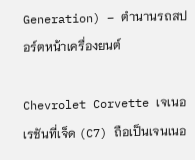Generation) – ตำนานรถสปอร์ตหน้าเครื่องยนต์

Chevrolet Corvette เจเนอเรชันที่เจ็ด (C7) ถือเป็นเจนเนอ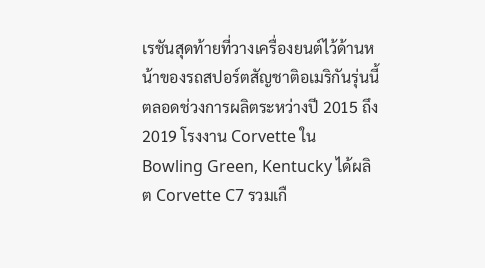เรชันสุดท้ายที่วางเครื่องยนต์ไว้ด้านหน้าของรถสปอร์ตสัญชาติอเมริกันรุ่นนี้ ตลอดช่วงการผลิตระหว่างปี 2015 ถึง 2019 โรงงาน Corvette ใน Bowling Green, Kentucky ได้ผลิต Corvette C7 รวมเกื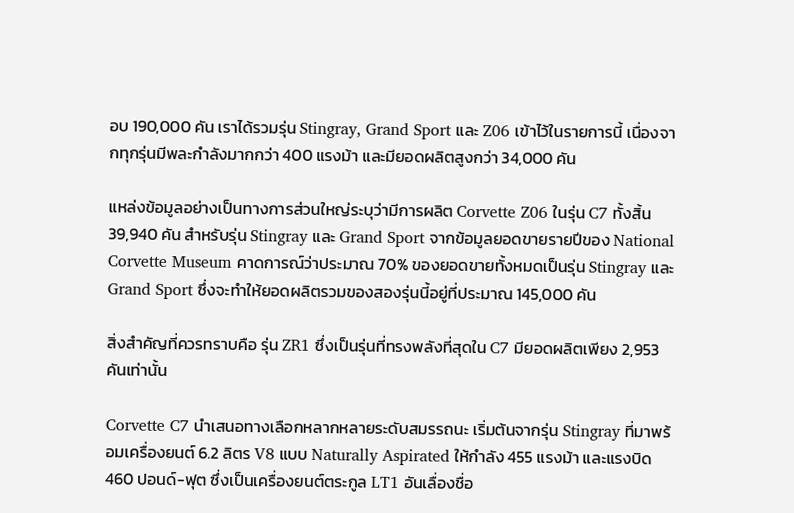อบ 190,000 คัน เราได้รวมรุ่น Stingray, Grand Sport และ Z06 เข้าไว้ในรายการนี้ เนื่องจากทุกรุ่นมีพละกำลังมากกว่า 400 แรงม้า และมียอดผลิตสูงกว่า 34,000 คัน

แหล่งข้อมูลอย่างเป็นทางการส่วนใหญ่ระบุว่ามีการผลิต Corvette Z06 ในรุ่น C7 ทั้งสิ้น 39,940 คัน สำหรับรุ่น Stingray และ Grand Sport จากข้อมูลยอดขายรายปีของ National Corvette Museum คาดการณ์ว่าประมาณ 70% ของยอดขายทั้งหมดเป็นรุ่น Stingray และ Grand Sport ซึ่งจะทำให้ยอดผลิตรวมของสองรุ่นนี้อยู่ที่ประมาณ 145,000 คัน

สิ่งสำคัญที่ควรทราบคือ รุ่น ZR1 ซึ่งเป็นรุ่นที่ทรงพลังที่สุดใน C7 มียอดผลิตเพียง 2,953 คันเท่านั้น

Corvette C7 นำเสนอทางเลือกหลากหลายระดับสมรรถนะ เริ่มต้นจากรุ่น Stingray ที่มาพร้อมเครื่องยนต์ 6.2 ลิตร V8 แบบ Naturally Aspirated ให้กำลัง 455 แรงม้า และแรงบิด 460 ปอนด์-ฟุต ซึ่งเป็นเครื่องยนต์ตระกูล LT1 อันเลื่องชื่อ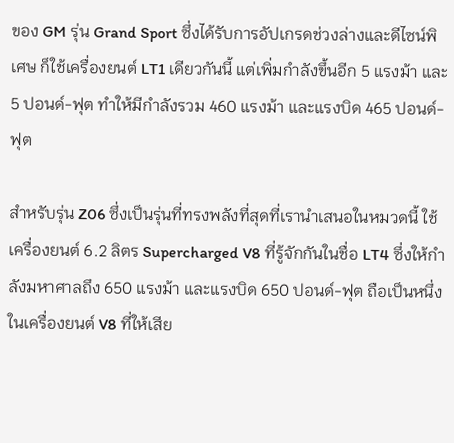ของ GM รุ่น Grand Sport ซึ่งได้รับการอัปเกรดช่วงล่างและดีไซน์พิเศษ ก็ใช้เครื่องยนต์ LT1 เดียวกันนี้ แต่เพิ่มกำลังขึ้นอีก 5 แรงม้า และ 5 ปอนด์-ฟุต ทำให้มีกำลังรวม 460 แรงม้า และแรงบิด 465 ปอนด์-ฟุต

สำหรับรุ่น Z06 ซึ่งเป็นรุ่นที่ทรงพลังที่สุดที่เรานำเสนอในหมวดนี้ ใช้เครื่องยนต์ 6.2 ลิตร Supercharged V8 ที่รู้จักกันในชื่อ LT4 ซึ่งให้กำลังมหาศาลถึง 650 แรงม้า และแรงบิด 650 ปอนด์-ฟุต ถือเป็นหนึ่งในเครื่องยนต์ V8 ที่ให้เสีย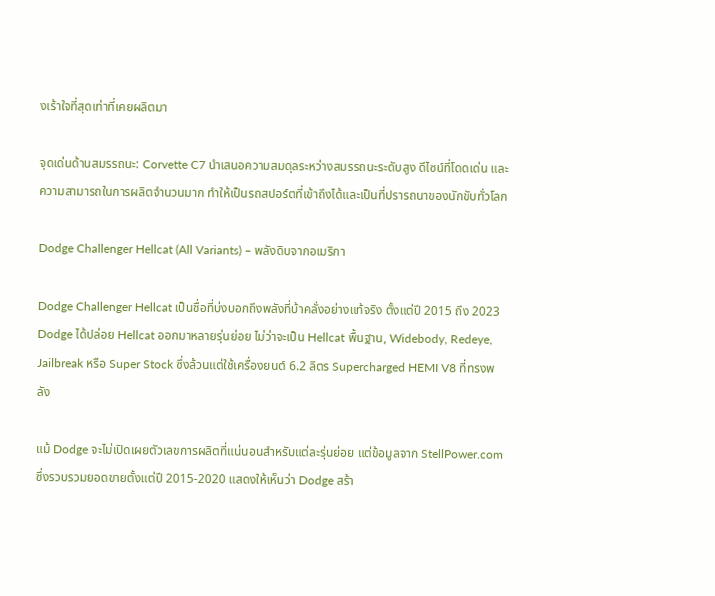งเร้าใจที่สุดเท่าที่เคยผลิตมา

จุดเด่นด้านสมรรถนะ: Corvette C7 นำเสนอความสมดุลระหว่างสมรรถนะระดับสูง ดีไซน์ที่โดดเด่น และความสามารถในการผลิตจำนวนมาก ทำให้เป็นรถสปอร์ตที่เข้าถึงได้และเป็นที่ปรารถนาของนักขับทั่วโลก

Dodge Challenger Hellcat (All Variants) – พลังดิบจากอเมริกา

Dodge Challenger Hellcat เป็นชื่อที่บ่งบอกถึงพลังที่บ้าคลั่งอย่างแท้จริง ตั้งแต่ปี 2015 ถึง 2023 Dodge ได้ปล่อย Hellcat ออกมาหลายรุ่นย่อย ไม่ว่าจะเป็น Hellcat พื้นฐาน, Widebody, Redeye, Jailbreak หรือ Super Stock ซึ่งล้วนแต่ใช้เครื่องยนต์ 6.2 ลิตร Supercharged HEMI V8 ที่ทรงพลัง

แม้ Dodge จะไม่เปิดเผยตัวเลขการผลิตที่แน่นอนสำหรับแต่ละรุ่นย่อย แต่ข้อมูลจาก StellPower.com ซึ่งรวบรวมยอดขายตั้งแต่ปี 2015-2020 แสดงให้เห็นว่า Dodge สร้า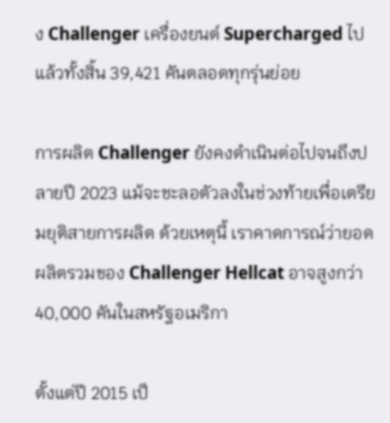ง Challenger เครื่องยนต์ Supercharged ไปแล้วทั้งสิ้น 39,421 คันตลอดทุกรุ่นย่อย

การผลิต Challenger ยังคงดำเนินต่อไปจนถึงปลายปี 2023 แม้จะชะลอตัวลงในช่วงท้ายเพื่อเตรียมยุติสายการผลิต ด้วยเหตุนี้ เราคาดการณ์ว่ายอดผลิตรวมของ Challenger Hellcat อาจสูงกว่า 40,000 คันในสหรัฐอเมริกา

ตั้งแต่ปี 2015 เป็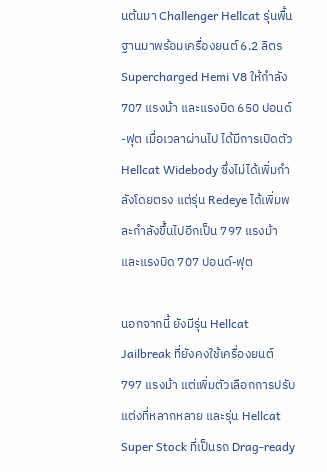นต้นมา Challenger Hellcat รุ่นพื้นฐานมาพร้อมเครื่องยนต์ 6.2 ลิตร Supercharged Hemi V8 ให้กำลัง 707 แรงม้า และแรงบิด 650 ปอนด์-ฟุต เมื่อเวลาผ่านไป ได้มีการเปิดตัว Hellcat Widebody ซึ่งไม่ได้เพิ่มกำลังโดยตรง แต่รุ่น Redeye ได้เพิ่มพละกำลังขึ้นไปอีกเป็น 797 แรงม้า และแรงบิด 707 ปอนด์-ฟุต

นอกจากนี้ ยังมีรุ่น Hellcat Jailbreak ที่ยังคงใช้เครื่องยนต์ 797 แรงม้า แต่เพิ่มตัวเลือกการปรับแต่งที่หลากหลาย และรุ่น Hellcat Super Stock ที่เป็นรถ Drag-ready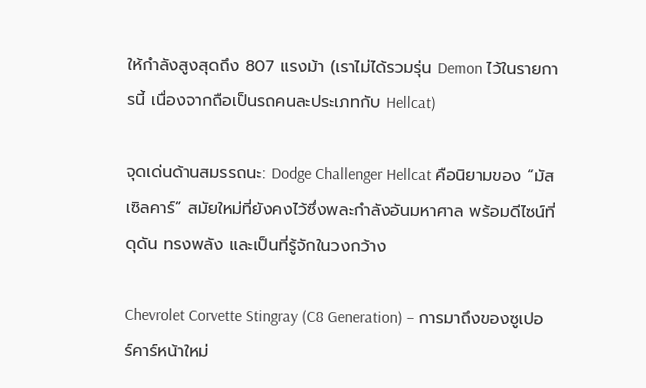ให้กำลังสูงสุดถึง 807 แรงม้า (เราไม่ได้รวมรุ่น Demon ไว้ในรายการนี้ เนื่องจากถือเป็นรถคนละประเภทกับ Hellcat)

จุดเด่นด้านสมรรถนะ: Dodge Challenger Hellcat คือนิยามของ “มัสเซิลคาร์” สมัยใหม่ที่ยังคงไว้ซึ่งพละกำลังอันมหาศาล พร้อมดีไซน์ที่ดุดัน ทรงพลัง และเป็นที่รู้จักในวงกว้าง

Chevrolet Corvette Stingray (C8 Generation) – การมาถึงของซูเปอร์คาร์หน้าใหม่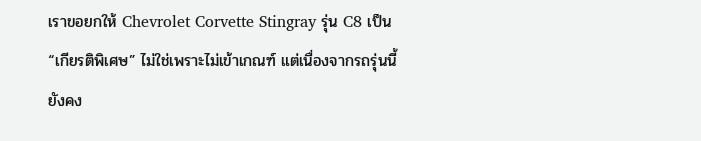เราขอยกให้ Chevrolet Corvette Stingray รุ่น C8 เป็น “เกียรติพิเศษ” ไม่ใช่เพราะไม่เข้าเกณฑ์ แต่เนื่องจากรถรุ่นนี้ยังคง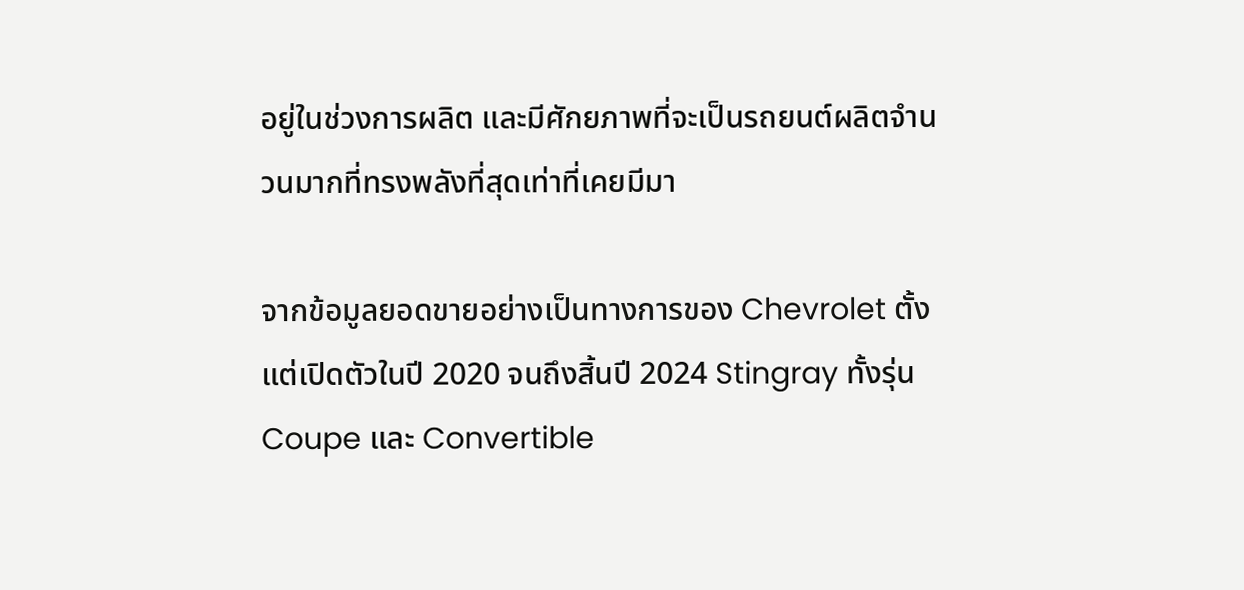อยู่ในช่วงการผลิต และมีศักยภาพที่จะเป็นรถยนต์ผลิตจำนวนมากที่ทรงพลังที่สุดเท่าที่เคยมีมา

จากข้อมูลยอดขายอย่างเป็นทางการของ Chevrolet ตั้งแต่เปิดตัวในปี 2020 จนถึงสิ้นปี 2024 Stingray ทั้งรุ่น Coupe และ Convertible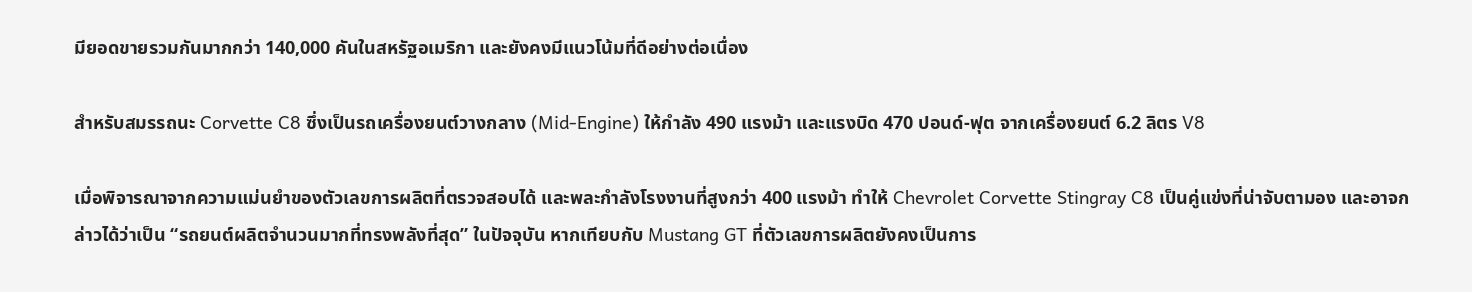มียอดขายรวมกันมากกว่า 140,000 คันในสหรัฐอเมริกา และยังคงมีแนวโน้มที่ดีอย่างต่อเนื่อง

สำหรับสมรรถนะ Corvette C8 ซึ่งเป็นรถเครื่องยนต์วางกลาง (Mid-Engine) ให้กำลัง 490 แรงม้า และแรงบิด 470 ปอนด์-ฟุต จากเครื่องยนต์ 6.2 ลิตร V8

เมื่อพิจารณาจากความแม่นยำของตัวเลขการผลิตที่ตรวจสอบได้ และพละกำลังโรงงานที่สูงกว่า 400 แรงม้า ทำให้ Chevrolet Corvette Stingray C8 เป็นคู่แข่งที่น่าจับตามอง และอาจกล่าวได้ว่าเป็น “รถยนต์ผลิตจำนวนมากที่ทรงพลังที่สุด” ในปัจจุบัน หากเทียบกับ Mustang GT ที่ตัวเลขการผลิตยังคงเป็นการ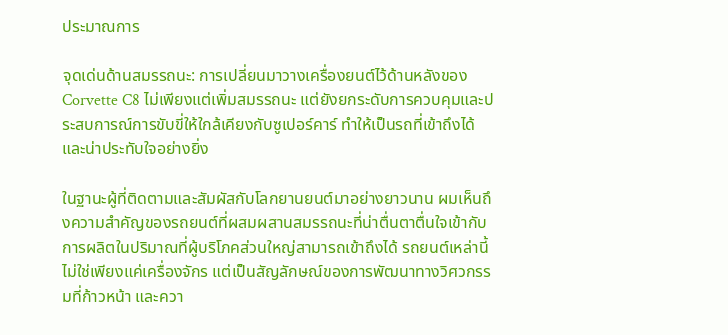ประมาณการ

จุดเด่นด้านสมรรถนะ: การเปลี่ยนมาวางเครื่องยนต์ไว้ด้านหลังของ Corvette C8 ไม่เพียงแต่เพิ่มสมรรถนะ แต่ยังยกระดับการควบคุมและประสบการณ์การขับขี่ให้ใกล้เคียงกับซูเปอร์คาร์ ทำให้เป็นรถที่เข้าถึงได้และน่าประทับใจอย่างยิ่ง

ในฐานะผู้ที่ติดตามและสัมผัสกับโลกยานยนต์มาอย่างยาวนาน ผมเห็นถึงความสำคัญของรถยนต์ที่ผสมผสานสมรรถนะที่น่าตื่นตาตื่นใจเข้ากับการผลิตในปริมาณที่ผู้บริโภคส่วนใหญ่สามารถเข้าถึงได้ รถยนต์เหล่านี้ไม่ใช่เพียงแค่เครื่องจักร แต่เป็นสัญลักษณ์ของการพัฒนาทางวิศวกรรมที่ก้าวหน้า และควา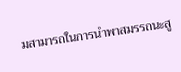มสามารถในการนำพาสมรรถนะสู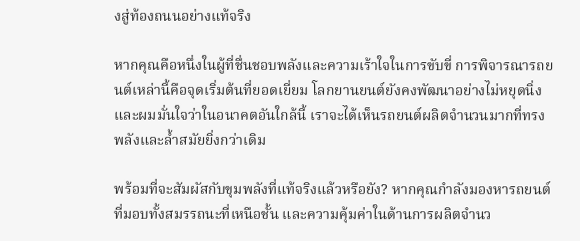งสู่ท้องถนนอย่างแท้จริง

หากคุณคือหนึ่งในผู้ที่ชื่นชอบพลังและความเร้าใจในการขับขี่ การพิจารณารถยนต์เหล่านี้คือจุดเริ่มต้นที่ยอดเยี่ยม โลกยานยนต์ยังคงพัฒนาอย่างไม่หยุดนิ่ง และผมมั่นใจว่าในอนาคตอันใกล้นี้ เราจะได้เห็นรถยนต์ผลิตจำนวนมากที่ทรงพลังและล้ำสมัยยิ่งกว่าเดิม

พร้อมที่จะสัมผัสกับขุมพลังที่แท้จริงแล้วหรือยัง? หากคุณกำลังมองหารถยนต์ที่มอบทั้งสมรรถนะที่เหนือชั้น และความคุ้มค่าในด้านการผลิตจำนว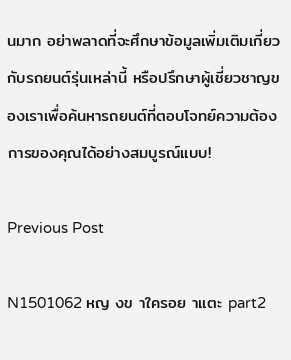นมาก อย่าพลาดที่จะศึกษาข้อมูลเพิ่มเติมเกี่ยวกับรถยนต์รุ่นเหล่านี้ หรือปรึกษาผู้เชี่ยวชาญของเราเพื่อค้นหารถยนต์ที่ตอบโจทย์ความต้องการของคุณได้อย่างสมบูรณ์แบบ!

Previous Post

N1501062 หญ งข าใครอย าแตะ part2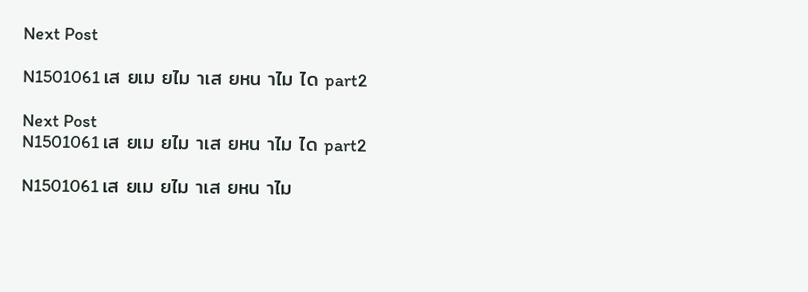Next Post

N1501061 เส ยเม ยไม าเส ยหน าไม ได part2

Next Post
N1501061 เส ยเม ยไม าเส ยหน าไม ได part2

N1501061 เส ยเม ยไม าเส ยหน าไม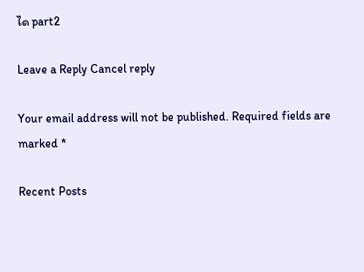ได part2

Leave a Reply Cancel reply

Your email address will not be published. Required fields are marked *

Recent Posts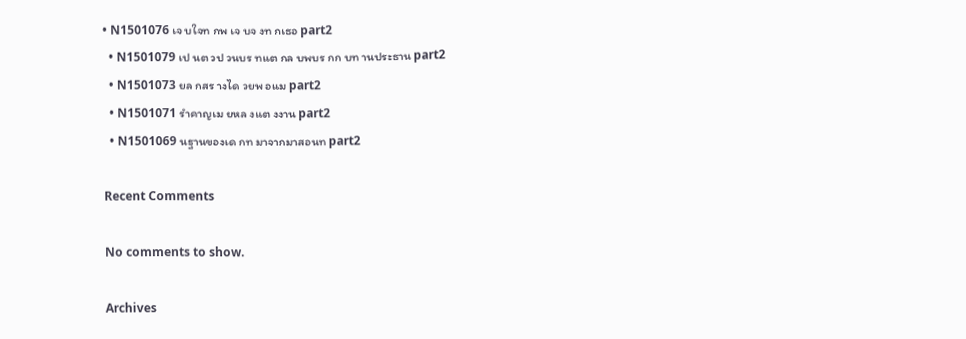• N1501076 เจ บใจท กพ เจ บจ งท กเธอ part2
  • N1501079 เป นต วป วนบร ทแต กล บพบร กก บท านประธาน part2
  • N1501073 ยล กสร างได วยพ อแม part2
  • N1501071 รำคาญเม ยหล งแต งงาน part2
  • N1501069 นฐานของเด กท มาจากมาสอนท part2

Recent Comments

No comments to show.

Archives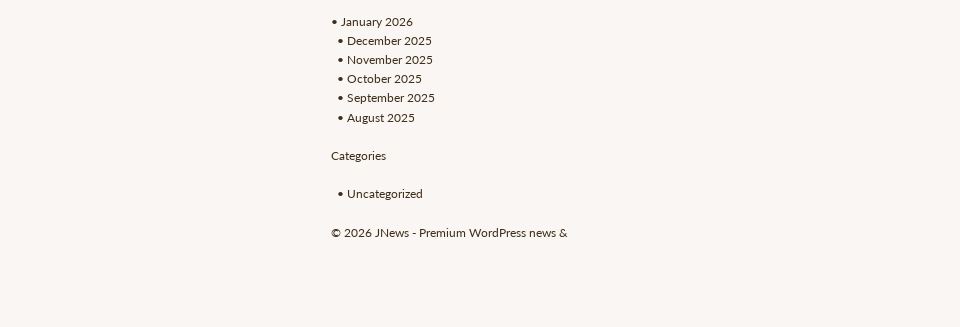• January 2026
  • December 2025
  • November 2025
  • October 2025
  • September 2025
  • August 2025

Categories

  • Uncategorized

© 2026 JNews - Premium WordPress news &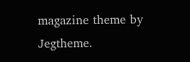magazine theme by Jegtheme.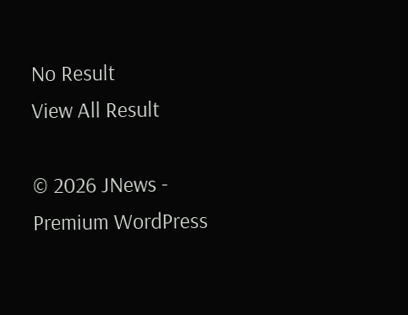No Result
View All Result

© 2026 JNews - Premium WordPress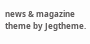news & magazine theme by Jegtheme.